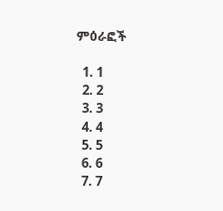ምዕራፎች

  1. 1
  2. 2
  3. 3
  4. 4
  5. 5
  6. 6
  7. 7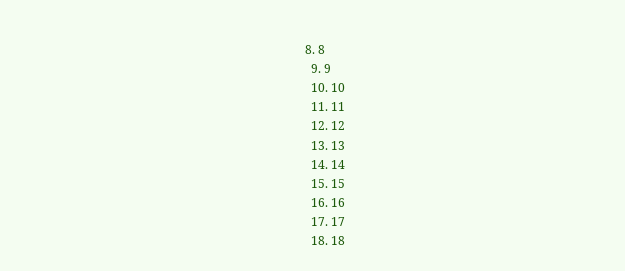8. 8
  9. 9
  10. 10
  11. 11
  12. 12
  13. 13
  14. 14
  15. 15
  16. 16
  17. 17
  18. 18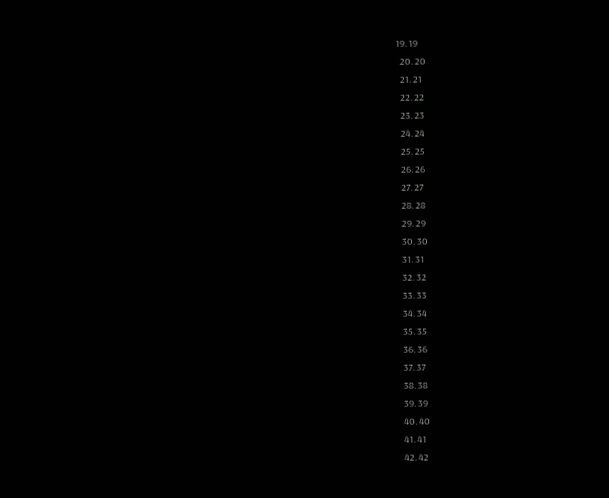19. 19
  20. 20
  21. 21
  22. 22
  23. 23
  24. 24
  25. 25
  26. 26
  27. 27
  28. 28
  29. 29
  30. 30
  31. 31
  32. 32
  33. 33
  34. 34
  35. 35
  36. 36
  37. 37
  38. 38
  39. 39
  40. 40
  41. 41
  42. 42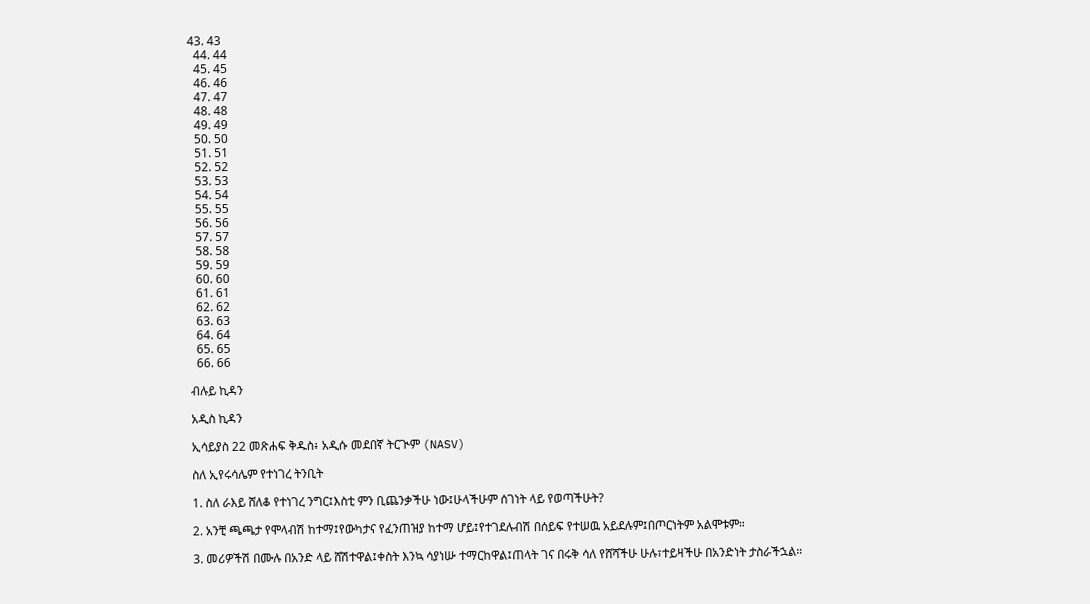43. 43
  44. 44
  45. 45
  46. 46
  47. 47
  48. 48
  49. 49
  50. 50
  51. 51
  52. 52
  53. 53
  54. 54
  55. 55
  56. 56
  57. 57
  58. 58
  59. 59
  60. 60
  61. 61
  62. 62
  63. 63
  64. 64
  65. 65
  66. 66

ብሉይ ኪዳን

አዲስ ኪዳን

ኢሳይያስ 22 መጽሐፍ ቅዱስ፥ አዲሱ መደበኛ ትርጒም (NASV)

ስለ ኢየሩሳሌም የተነገረ ትንቢት

1. ስለ ራእይ ሸለቆ የተነገረ ንግር፤እስቲ ምን ቢጨንቃችሁ ነው፤ሁላችሁም ሰገነት ላይ የወጣችሁት?

2. አንቺ ጫጫታ የሞላብሽ ከተማ፤የውካታና የፈንጠዝያ ከተማ ሆይ፤የተገደሉብሽ በሰይፍ የተሠዉ አይደሉም፤በጦርነትም አልሞቱም።

3. መሪዎችሽ በሙሉ በአንድ ላይ ሸሽተዋል፤ቀስት እንኳ ሳያነሡ ተማርከዋል፤ጠላት ገና በሩቅ ሳለ የሸሻችሁ ሁሉ፣ተይዛችሁ በአንድነት ታስራችኋል።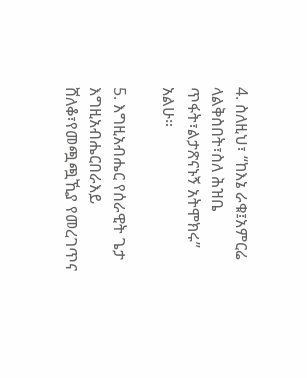4. ስለዚህ፣ “ከእኔ ራቁ፤አምርሬ ላልቅስበት፣ስለ ሕዝቤ ጥፋት፣ልታጽናኑኝ አትሞክሩ” አልሁ።

5. እግዚአብሔር የሰራዊት ጌታ እግዚአብሔርበራእይ ሸለቆ፣የመጯጯኺያ የመረገጥና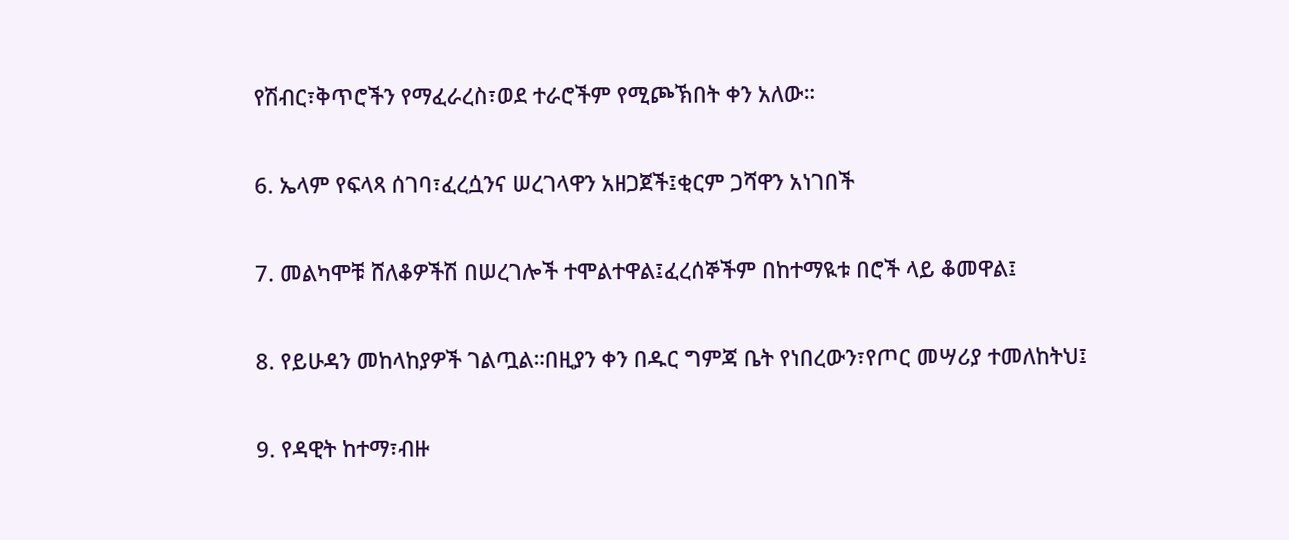የሽብር፣ቅጥሮችን የማፈራረስ፣ወደ ተራሮችም የሚጮኽበት ቀን አለው።

6. ኤላም የፍላጻ ሰገባ፣ፈረሷንና ሠረገላዋን አዘጋጀች፤ቂርም ጋሻዋን አነገበች

7. መልካሞቹ ሸለቆዎችሽ በሠረገሎች ተሞልተዋል፤ፈረሰኞችም በከተማዪቱ በሮች ላይ ቆመዋል፤

8. የይሁዳን መከላከያዎች ገልጧል።በዚያን ቀን በዱር ግምጃ ቤት የነበረውን፣የጦር መሣሪያ ተመለከትህ፤

9. የዳዊት ከተማ፣ብዙ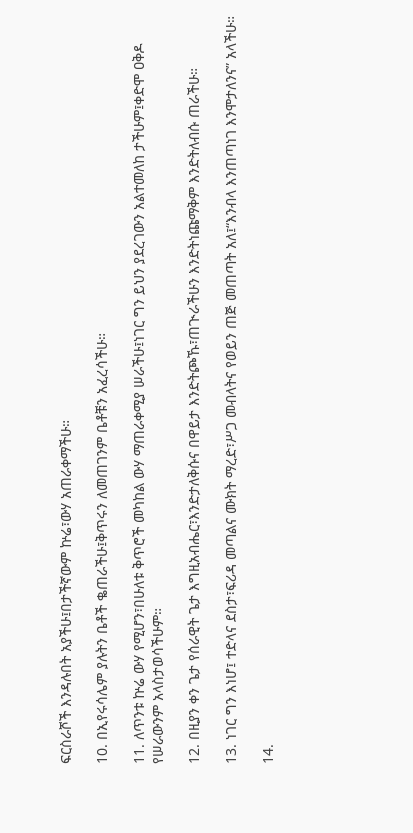ፍርስራሾች እንዳሉበት አያችሁ፤በታችኛውም ኵሬ፣ውሃ አጠራቀማችሁ።

10. በኢየሩሳሌም ያሉትን ቤቶች ቈጠራችሁ፤ቅጥሩን ለመጠገንም ቤቶቹን አፈረሳችሁ።

11. ለጥንቱ ኵሬ ውሃ የሚሆን፣በሁለቱ ቅጥሮች መካከል ውሃ ማጠራቀሚያ ሠራችሁ፤ነገር ግን ይህን ያደረገውን አልተመለከ ታችሁም፤ቀድሞ ዐቅዶ የሠራውንም አላስታወሳችሁም።

12. በዚያን ቀን ጌታ የሰራዊት ጌታ እግዚአብሔር፣እንድታለቅሱና በዋይታ እንድትጮኹ፣ጠጒራችሁን እንድትነጩማቅም እንድትለብሱ ጠራችሁ።

13. ነገር ግን እነሆ፤ ተድላና ደስታ፣ፍሪዳ መጣልና ሙክት ማረድ፣ሥጋ መብላትና የወይን ጠጅ መጠጣት አለ፤“እንብላ እንጠጣነገ እንሞታለንና” አላችሁ።

14.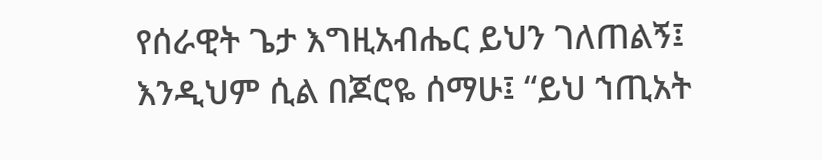የሰራዊት ጌታ እግዚአብሔር ይህን ገለጠልኝ፤ እንዲህም ሲል በጆሮዬ ሰማሁ፤ “ይህ ኀጢአት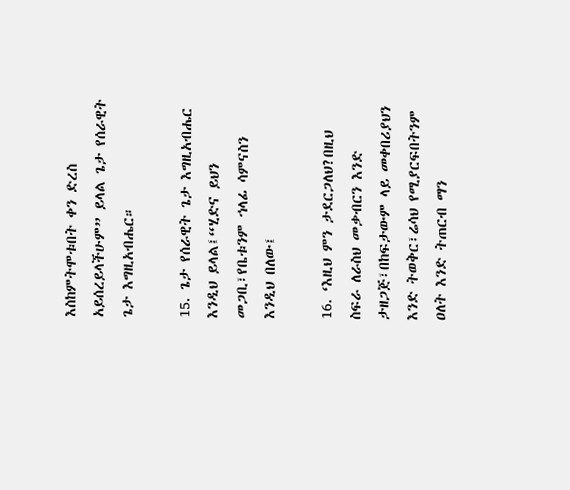እስከምትሞቱበት ቀን ድረስ አይሰረይላችሁም” ይላል ጌታ የሰራዊት ጌታ እግዚአብሔር።

15. ጌታ የሰራዊት ጌታ እግዚአብሔር እንዲህ ይላል፤“ሂድና ይህን መጋቢ፣የቤቱንም ኀላፊ ሳምናስን እንዲህ በለው፤

16. ‘እዚህ ምን ታደርጋለህ?በዚህ ስፍራ ለራስህ መቃብርን እንድ ታዘጋጅ፣በከፍታውም ላይ መቀበሪያህን እንድ ትወቅር፣ሬሳህ የሚያርፍበትንም ዐለት እንድ ትጠርብ ማን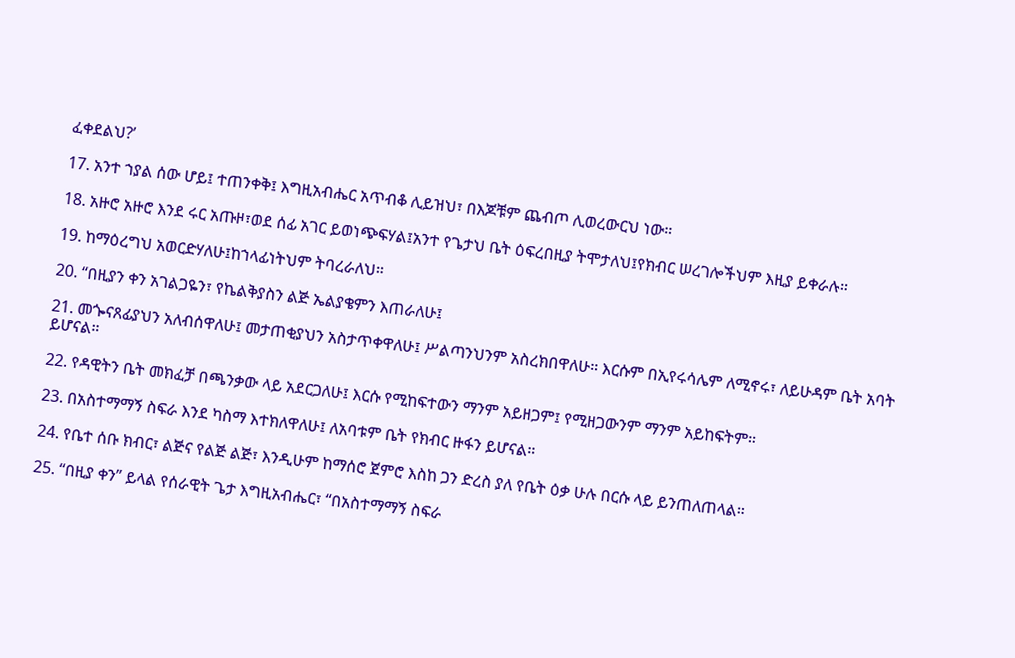ፈቀደልህ?’

17. አንተ ኀያል ሰው ሆይ፤ ተጠንቀቅ፤ እግዚአብሔር አጥብቆ ሊይዝህ፣ በእጆቹም ጨብጦ ሊወረውርህ ነው።

18. አዙሮ አዙሮ እንደ ሩር አጡዞ፣ወደ ሰፊ አገር ይወነጭፍሃል፤አንተ የጌታህ ቤት ዕፍረበዚያ ትሞታለህ፤የክብር ሠረገሎችህም እዚያ ይቀራሉ።

19. ከማዕረግህ አወርድሃለሁ፤ከኀላፊነትህም ትባረራለህ።

20. “በዚያን ቀን አገልጋዬን፣ የኬልቅያስን ልጅ ኤልያቄምን እጠራለሁ፤

21. መጐናጸፊያህን አለብሰዋለሁ፤ መታጠቂያህን አስታጥቀዋለሁ፤ ሥልጣንህንም አስረክበዋለሁ። እርሱም በኢየሩሳሌም ለሚኖሩ፣ ለይሁዳም ቤት አባት ይሆናል።

22. የዳዊትን ቤት መክፈቻ በጫንቃው ላይ አደርጋለሁ፤ እርሱ የሚከፍተውን ማንም አይዘጋም፤ የሚዘጋውንም ማንም አይከፍትም።

23. በአስተማማኝ ስፍራ እንደ ካስማ እተክለዋለሁ፤ ለአባቱም ቤት የክብር ዙፋን ይሆናል።

24. የቤተ ሰቡ ክብር፣ ልጅና የልጅ ልጅ፣ እንዲሁም ከማሰሮ ጀምሮ እስከ ጋን ድረስ ያለ የቤት ዕቃ ሁሉ በርሱ ላይ ይንጠለጠላል።

25. “በዚያ ቀን” ይላል የሰራዊት ጌታ እግዚአብሔር፣ “በአስተማማኝ ስፍራ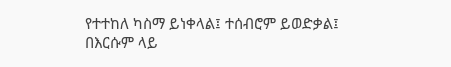የተተከለ ካስማ ይነቀላል፤ ተሰብሮም ይወድቃል፤ በእርሱም ላይ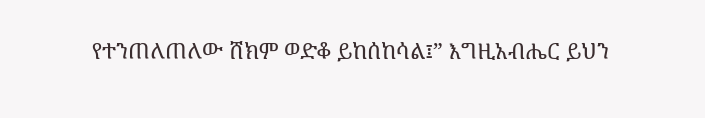የተንጠለጠለው ሸክም ወድቆ ይከሰከሳል፤” እግዚአብሔር ይህን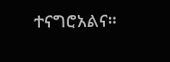ተናግሮአልና።